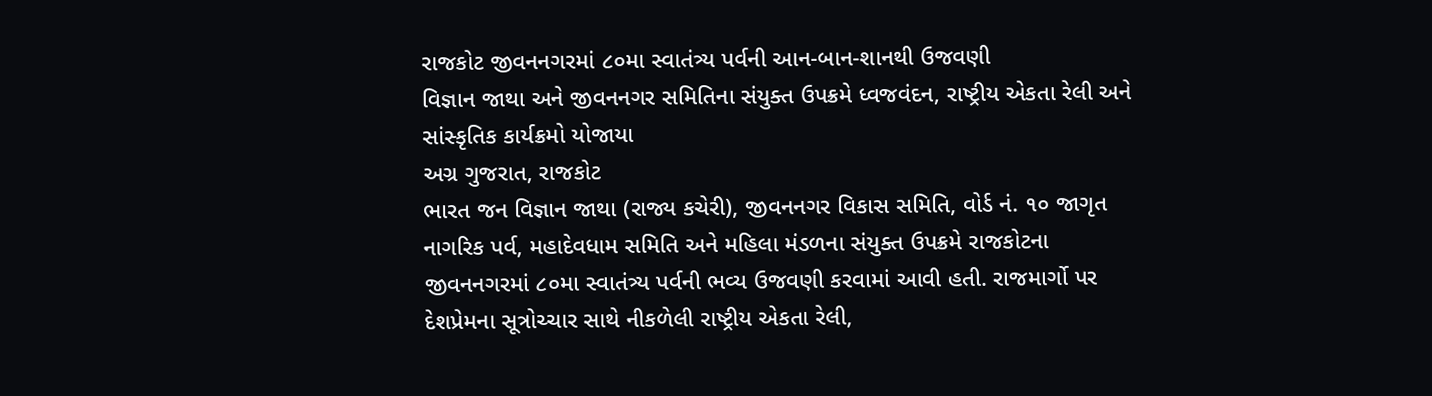રાજકોટ જીવનનગરમાં ૮૦મા સ્વાતંત્ર્ય પર્વની આન-બાન-શાનથી ઉજવણી
વિજ્ઞાન જાથા અને જીવનનગર સમિતિના સંયુક્ત ઉપક્રમે ધ્વજવંદન, રાષ્ટ્રીય એકતા રેલી અને સાંસ્કૃતિક કાર્યક્રમો યોજાયા
અગ્ર ગુજરાત, રાજકોટ
ભારત જન વિજ્ઞાન જાથા (રાજ્ય કચેરી), જીવનનગર વિકાસ સમિતિ, વોર્ડ નં. ૧૦ જાગૃત નાગરિક પર્વ, મહાદેવધામ સમિતિ અને મહિલા મંડળના સંયુક્ત ઉપક્રમે રાજકોટના જીવનનગરમાં ૮૦મા સ્વાતંત્ર્ય પર્વની ભવ્ય ઉજવણી કરવામાં આવી હતી. રાજમાર્ગો પર દેશપ્રેમના સૂત્રોચ્ચાર સાથે નીકળેલી રાષ્ટ્રીય એકતા રેલી,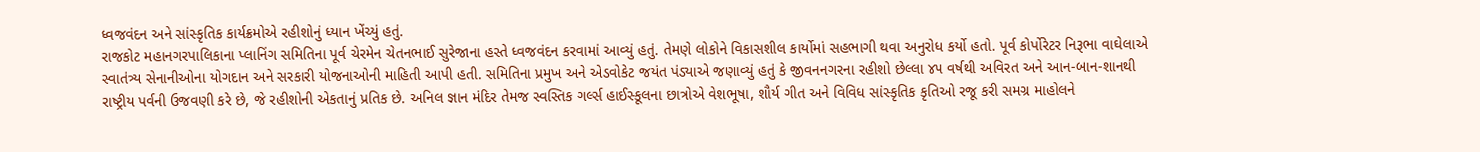ધ્વજવંદન અને સાંસ્કૃતિક કાર્યક્રમોએ રહીશોનું ધ્યાન ખેંચ્યું હતું.
રાજકોટ મહાનગરપાલિકાના પ્લાનિંગ સમિતિના પૂર્વ ચેરમેન ચેતનભાઈ સુરેજાના હસ્તે ધ્વજવંદન કરવામાં આવ્યું હતું. તેમણે લોકોને વિકાસશીલ કાર્યોમાં સહભાગી થવા અનુરોધ કર્યો હતો. પૂર્વ કોર્પોરેટર નિરૂભા વાઘેલાએ સ્વાતંત્ર્ય સેનાનીઓના યોગદાન અને સરકારી યોજનાઓની માહિતી આપી હતી. સમિતિના પ્રમુખ અને એડવોકેટ જયંત પંડ્યાએ જણાવ્યું હતું કે જીવનનગરના રહીશો છેલ્લા ૪૫ વર્ષથી અવિરત અને આન-બાન-શાનથી રાષ્ટ્રીય પર્વની ઉજવણી કરે છે, જે રહીશોની એકતાનું પ્રતિક છે. અનિલ જ્ઞાન મંદિર તેમજ સ્વસ્તિક ગર્લ્સ હાઈસ્કૂલના છાત્રોએ વેશભૂષા, શૌર્ય ગીત અને વિવિધ સાંસ્કૃતિક કૃતિઓ રજૂ કરી સમગ્ર માહોલને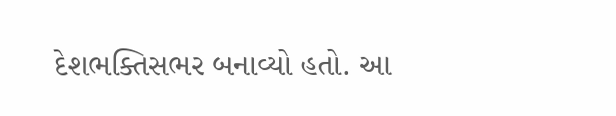દેશભક્તિસભર બનાવ્યો હતો. આ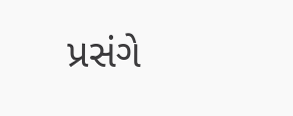પ્રસંગે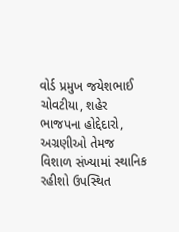વોર્ડ પ્રમુખ જયેશભાઈ ચોવટીયા, શહેર ભાજપના હોદ્દેદારો, અગ્રણીઓ તેમજ વિશાળ સંખ્યામાં સ્થાનિક રહીશો ઉપસ્થિત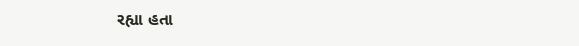રહ્યા હતા